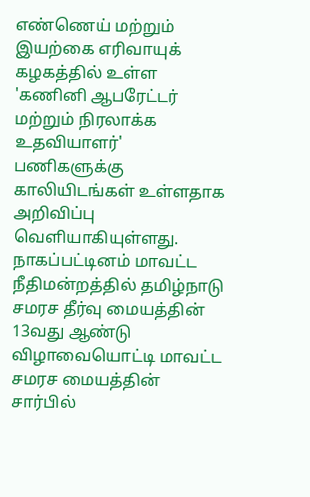எண்ணெய் மற்றும் இயற்கை எரிவாயுக் கழகத்தில் உள்ள 'கணினி ஆபரேட்டர் மற்றும் நிரலாக்க உதவியாளர்' பணிகளுக்கு காலியிடங்கள் உள்ளதாக அறிவிப்பு வெளியாகியுள்ளது.
நாகப்பட்டினம் மாவட்ட நீதிமன்றத்தில் தமிழ்நாடு சமரச தீர்வு மையத்தின் 13வது ஆண்டு விழாவையொட்டி மாவட்ட சமரச மையத்தின் சார்பில்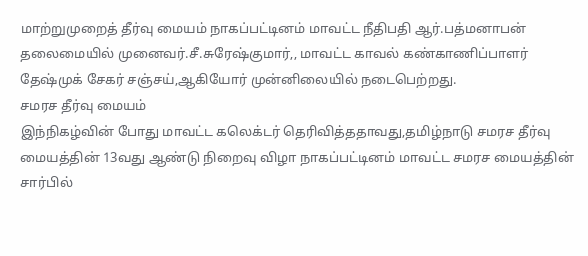மாற்றுமுறைத் தீர்வு மையம் நாகப்பட்டினம் மாவட்ட நீதிபதி ஆர்.பத்மனாபன் தலைமையில் முனைவர்.சீ.சுரேஷ்குமார்,, மாவட்ட காவல் கண்காணிப்பாளர் தேஷ்முக் சேகர் சஞ்சய்,ஆகியோர் முன்னிலையில் நடைபெற்றது.
சமரச தீர்வு மையம்
இந்நிகழ்வின் போது மாவட்ட கலெக்டர் தெரிவித்ததாவது,தமிழ்நாடு சமரச தீர்வு மையத்தின் 13வது ஆண்டு நிறைவு விழா நாகப்பட்டினம் மாவட்ட சமரச மையத்தின் சார்பில்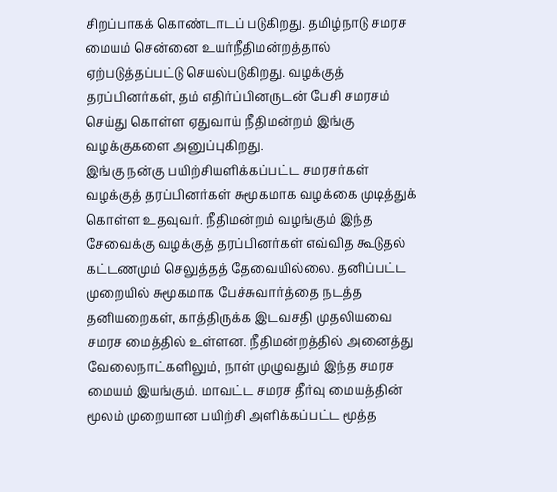சிறப்பாகக் கொண்டாடப் படுகிறது. தமிழ்நாடு சமரச மையம் சென்னை உயர்நீதிமன்றத்தால் ஏற்படுத்தப்பட்டு செயல்படுகிறது. வழக்குத் தரப்பினர்கள், தம் எதிர்ப்பினருடன் பேசி சமரசம் செய்து கொள்ள ஏதுவாய் நீதிமன்றம் இங்கு வழக்குகளை அனுப்புகிறது.
இங்கு நன்கு பயிற்சியளிக்கப்பட்ட சமரசர்கள் வழக்குத் தரப்பினர்கள் சுமூகமாக வழக்கை முடித்துக் கொள்ள உதவுவர். நீதிமன்றம் வழங்கும் இந்த சேவைக்கு வழக்குத் தரப்பினர்கள் எவ்வித கூடுதல் கட்டணமும் செலுத்தத் தேவையில்லை. தனிப்பட்ட முறையில் சுமூகமாக பேச்சுவார்த்தை நடத்த தனியறைகள், காத்திருக்க இடவசதி முதலியவை சமரச மைத்தில் உள்ளன. நீதிமன்றத்தில் அனைத்து வேலைநாட்களிலும், நாள் முழுவதும் இந்த சமரச மையம் இயங்கும். மாவட்ட சமரச தீர்வு மையத்தின் மூலம் முறையான பயிற்சி அளிக்கப்பட்ட மூத்த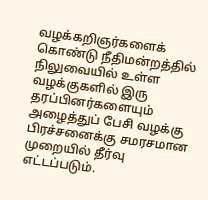வழக்கறிஞர்களைக் கொண்டு நீதிமன்றத்தில் நிலுவையில் உள்ள வழக்குகளில் இரு தரப்பினர்களையும் அழைத்துப் பேசி வழக்கு பிரச்சனைக்கு சமரசமான முறையில் தீர்வு எட்டப்படும்.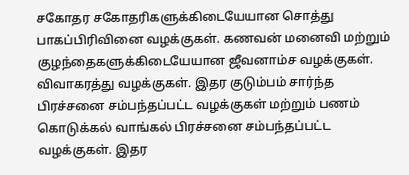சகோதர சகோதரிகளுக்கிடையேயான சொத்து பாகப்பிரிவினை வழக்குகள். கணவன் மனைவி மற்றும் குழந்தைகளுக்கிடையேயான ஜீவனாம்ச வழக்குகள். விவாகரத்து வழக்குகள். இதர குடும்பம் சார்ந்த பிரச்சனை சம்பந்தப்பட்ட வழக்குகள் மற்றும் பணம் கொடுக்கல் வாங்கல் பிரச்சனை சம்பந்தப்பட்ட வழக்குகள். இதர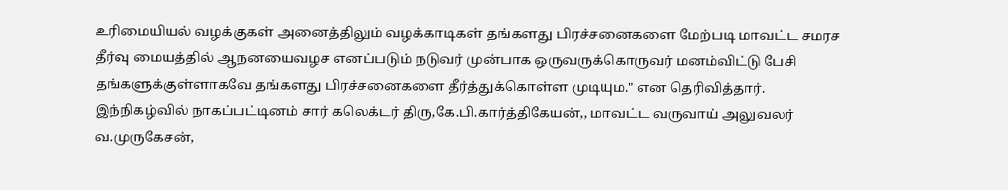உரிமையியல் வழக்குகள் அனைத்திலும் வழக்காடிகள் தங்களது பிரச்சனைகளை மேற்படி மாவட்ட சமரச தீர்வு மையத்தில் ஆநனயைவழச எனப்படும் நடுவர் முன்பாக ஒருவருக்கொருவர் மனம்விட்டு பேசி தங்களுக்குள்ளாகவே தங்களது பிரச்சனைகளை தீர்த்துக்கொள்ள முடியும." என தெரிவித்தார்.
இந்நிகழ்வில் நாகப்பட்டினம் சார் கலெக்டர் திரு,கே.பி.கார்த்திகேயன்,, மாவட்ட வருவாய் அலுவலர் வ.முருகேசன்,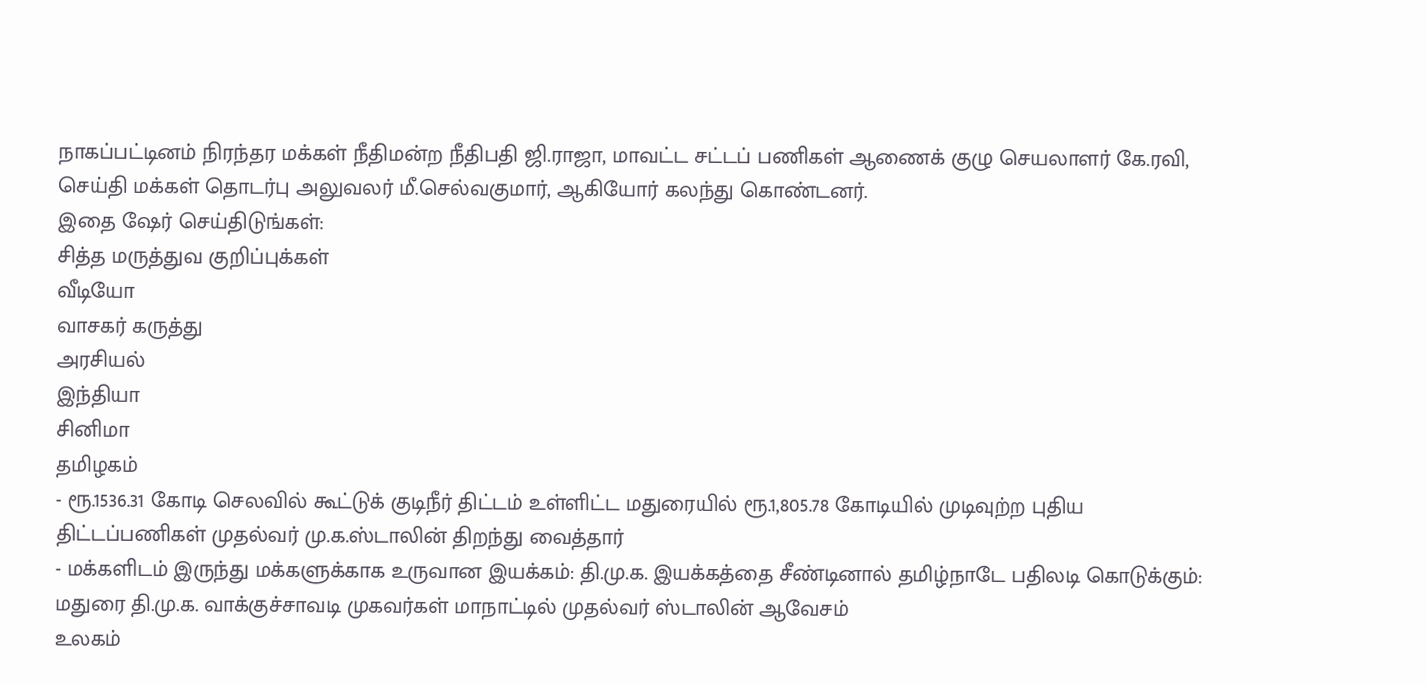நாகப்பட்டினம் நிரந்தர மக்கள் நீதிமன்ற நீதிபதி ஜி.ராஜா, மாவட்ட சட்டப் பணிகள் ஆணைக் குழு செயலாளர் கே.ரவி, செய்தி மக்கள் தொடர்பு அலுவலர் மீ.செல்வகுமார், ஆகியோர் கலந்து கொண்டனர்.
இதை ஷேர் செய்திடுங்கள்:
சித்த மருத்துவ குறிப்புக்கள்
வீடியோ
வாசகர் கருத்து
அரசியல்
இந்தியா
சினிமா
தமிழகம்
- ரூ.1536.31 கோடி செலவில் கூட்டுக் குடிநீர் திட்டம் உள்ளிட்ட மதுரையில் ரூ.1,805.78 கோடியில் முடிவுற்ற புதிய திட்டப்பணிகள் முதல்வர் மு.க.ஸ்டாலின் திறந்து வைத்தார்
- மக்களிடம் இருந்து மக்களுக்காக உருவான இயக்கம்: தி.மு.க. இயக்கத்தை சீண்டினால் தமிழ்நாடே பதிலடி கொடுக்கும்: மதுரை தி.மு.க. வாக்குச்சாவடி முகவர்கள் மாநாட்டில் முதல்வர் ஸ்டாலின் ஆவேசம்
உலகம்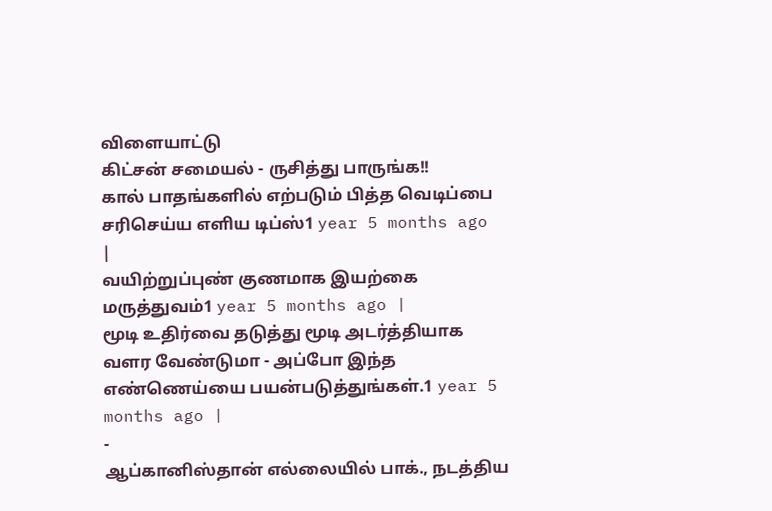விளையாட்டு
கிட்சன் சமையல் - ருசித்து பாருங்க!!
கால் பாதங்களில் எற்படும் பித்த வெடிப்பை சரிசெய்ய எளிய டிப்ஸ்1 year 5 months ago |
வயிற்றுப்புண் குணமாக இயற்கை மருத்துவம்1 year 5 months ago |
மூடி உதிர்வை தடுத்து மூடி அடர்த்தியாக வளர வேண்டுமா - அப்போ இந்த எண்ணெய்யை பயன்படுத்துங்கள்.1 year 5 months ago |
-
ஆப்கானிஸ்தான் எல்லையில் பாக்., நடத்திய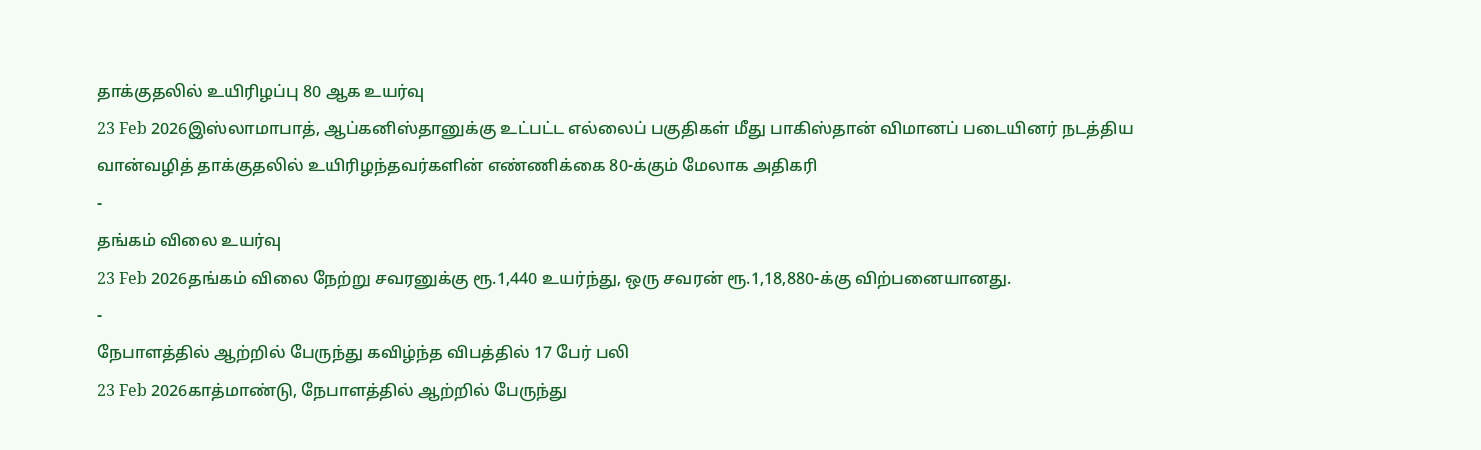தாக்குதலில் உயிரிழப்பு 80 ஆக உயர்வு
23 Feb 2026இஸ்லாமாபாத், ஆப்கனிஸ்தானுக்கு உட்பட்ட எல்லைப் பகுதிகள் மீது பாகிஸ்தான் விமானப் படையினர் நடத்திய வான்வழித் தாக்குதலில் உயிரிழந்தவர்களின் எண்ணிக்கை 80-க்கும் மேலாக அதிகரி
-
தங்கம் விலை உயர்வு
23 Feb 2026தங்கம் விலை நேற்று சவரனுக்கு ரூ.1,440 உயர்ந்து, ஒரு சவரன் ரூ.1,18,880-க்கு விற்பனையானது.
-
நேபாளத்தில் ஆற்றில் பேருந்து கவிழ்ந்த விபத்தில் 17 பேர் பலி
23 Feb 2026காத்மாண்டு, நேபாளத்தில் ஆற்றில் பேருந்து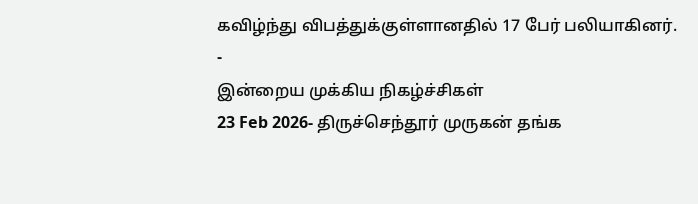கவிழ்ந்து விபத்துக்குள்ளானதில் 17 பேர் பலியாகினர்.
-
இன்றைய முக்கிய நிகழ்ச்சிகள்
23 Feb 2026- திருச்செந்தூர் முருகன் தங்க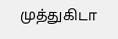முத்துகிடா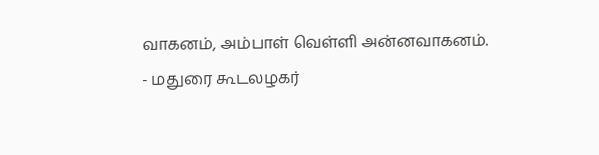வாகனம், அம்பாள் வெள்ளி அன்னவாகனம்.
- மதுரை கூடலழகர்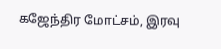கஜேந்திர மோட்சம், இரவு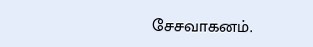சேசவாகனம்.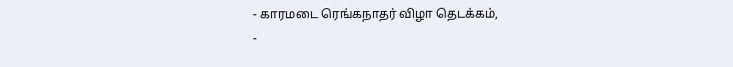- காரமடை ரெங்கநாதர் விழா தெடக்கம்,
-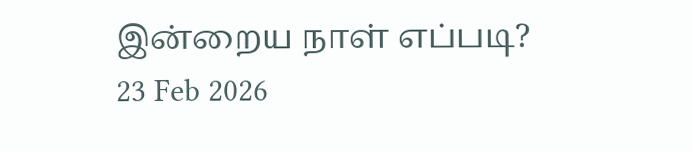இன்றைய நாள் எப்படி?
23 Feb 2026